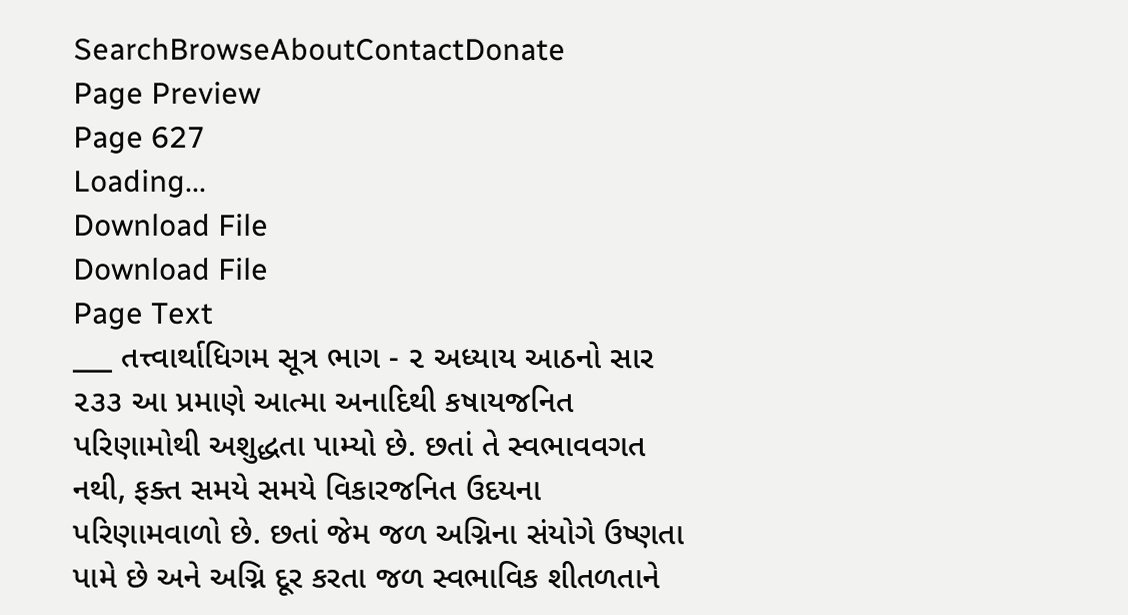SearchBrowseAboutContactDonate
Page Preview
Page 627
Loading...
Download File
Download File
Page Text
___ તત્ત્વાર્થાધિગમ સૂત્ર ભાગ - ૨ અધ્યાય આઠનો સાર ૨૩૩ આ પ્રમાણે આત્મા અનાદિથી કષાયજનિત પરિણામોથી અશુદ્ધતા પામ્યો છે. છતાં તે સ્વભાવવગત નથી, ફક્ત સમયે સમયે વિકારજનિત ઉદયના પરિણામવાળો છે. છતાં જેમ જળ અગ્નિના સંયોગે ઉષ્ણતા પામે છે અને અગ્નિ દૂર કરતા જળ સ્વભાવિક શીતળતાને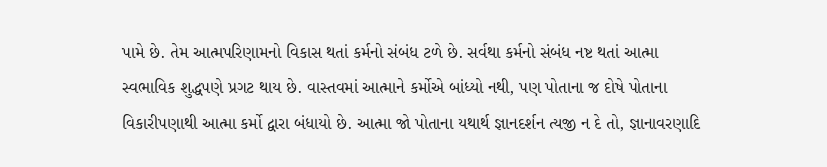પામે છે. તેમ આત્મપરિણામનો વિકાસ થતાં કર્મનો સંબંધ ટળે છે. સર્વથા કર્મનો સંબંધ નષ્ટ થતાં આત્મા સ્વભાવિક શુદ્ધપણે પ્રગટ થાય છે. વાસ્તવમાં આત્માને કર્મોએ બાંધ્યો નથી, પણ પોતાના જ દોષે પોતાના વિકારીપણાથી આત્મા કર્મો દ્વારા બંધાયો છે. આત્મા જો પોતાના યથાર્થ જ્ઞાનદર્શન ત્યજી ન દે તો, જ્ઞાનાવરણાદિ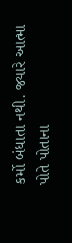કર્મો બંધાતા નથી. જ્યારે આત્મા પોતે પોતાના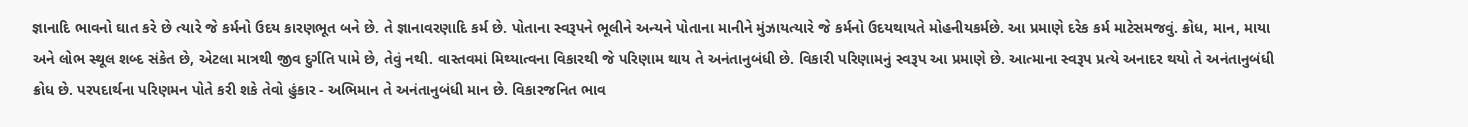જ્ઞાનાદિ ભાવનો ઘાત કરે છે ત્યારે જે કર્મનો ઉદય કારણભૂત બને છે. તે જ્ઞાનાવરણાદિ કર્મ છે. પોતાના સ્વરૂપને ભૂલીને અન્યને પોતાના માનીને મુંઝાયત્યારે જે કર્મનો ઉદયથાયતે મોહનીયકર્મછે. આ પ્રમાણે દરેક કર્મ માટેસમજવું. ક્રોધ, માન, માયા અને લોભ સ્થૂલ શબ્દ સંકેત છે, એટલા માત્રથી જીવ દુર્ગતિ પામે છે, તેવું નથી. વાસ્તવમાં મિથ્યાત્વના વિકારથી જે પરિણામ થાય તે અનંતાનુબંધી છે. વિકારી પરિણામનું સ્વરૂપ આ પ્રમાણે છે. આત્માના સ્વરૂપ પ્રત્યે અનાદર થયો તે અનંતાનુબંધી ક્રોધ છે. પરપદાર્થના પરિણમન પોતે કરી શકે તેવો હુંકાર - અભિમાન તે અનંતાનુબંધી માન છે. વિકારજનિત ભાવ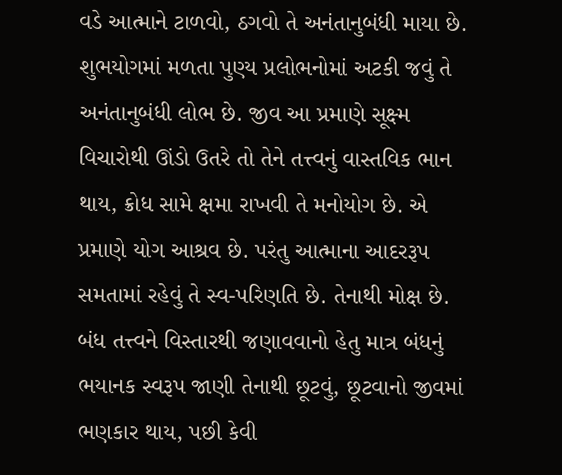વડે આત્માને ટાળવો, ઠગવો તે અનંતાનુબંધી માયા છે. શુભયોગમાં મળતા પુણ્ય પ્રલોભનોમાં અટકી જવું તે અનંતાનુબંધી લોભ છે. જીવ આ પ્રમાણે સૂક્ષ્મ વિચારોથી ઊંડો ઉતરે તો તેને તત્ત્વનું વાસ્તવિક ભાન થાય, ક્રોધ સામે ક્ષમા રાખવી તે મનોયોગ છે. એ પ્રમાણે યોગ આશ્રવ છે. પરંતુ આત્માના આદરરૂપ સમતામાં રહેવું તે સ્વ-પરિણતિ છે. તેનાથી મોક્ષ છે. બંધ તત્ત્વને વિસ્તારથી જણાવવાનો હેતુ માત્ર બંધનું ભયાનક સ્વરૂપ જાણી તેનાથી છૂટવું, છૂટવાનો જીવમાં ભણકાર થાય, પછી કેવી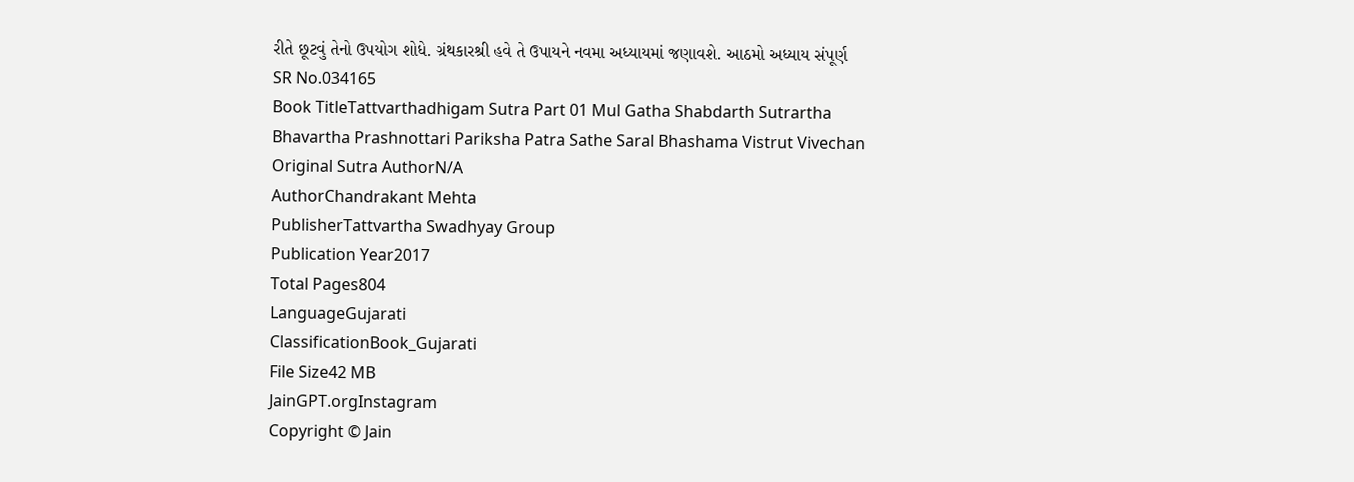રીતે છૂટવું તેનો ઉપયોગ શોધે. ગ્રંથકારશ્રી હવે તે ઉપાયને નવમા અધ્યાયમાં જણાવશે. આઠમો અધ્યાય સંપૂર્ણ
SR No.034165
Book TitleTattvarthadhigam Sutra Part 01 Mul Gatha Shabdarth Sutrartha Bhavartha Prashnottari Pariksha Patra Sathe Saral Bhashama Vistrut Vivechan
Original Sutra AuthorN/A
AuthorChandrakant Mehta
PublisherTattvartha Swadhyay Group
Publication Year2017
Total Pages804
LanguageGujarati
ClassificationBook_Gujarati
File Size42 MB
JainGPT.orgInstagram
Copyright © Jain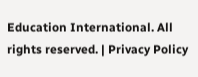Education International. All rights reserved. | Privacy Policy